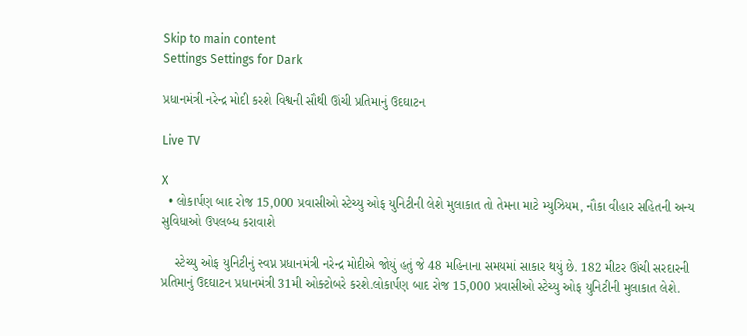Skip to main content
Settings Settings for Dark

પ્રધાનમંત્રી નરેન્દ્ર મોદી કરશે વિશ્વની સૌથી ઊંચી પ્રતિમાનું ઉદઘાટન

Live TV

X
  • લોકાર્પણ બાદ રોજ 15,000 પ્રવાસીઓ સ્ટેચ્યુ ઓફ યુનિટીની લેશે મુલાકાત તો તેમના માટે મ્યુઝિયમ, નૌકા વીહાર સહિતની અન્ય સુવિધાઓ ઉપલબ્ધ કરાવાશે

    સ્ટેચ્યુ ઓફ યુનિટીનું સ્વપ્ન પ્રધાનમંત્રી નરેન્દ્ર મોદીએ જોયું હતું જે 48 મહિનાના સમયમાં સાકાર થયું છે. 182 મીટર ઊંચી સરદારની પ્રતિમાનું ઉદઘાટન પ્રધાનમંત્રી 31મી ઓક્ટોબરે કરશે.લોકાર્પણ બાદ રોજ 15,000 પ્રવાસીઓ સ્ટેચ્યુ ઓફ યુનિટીની મુલાકાત લેશે.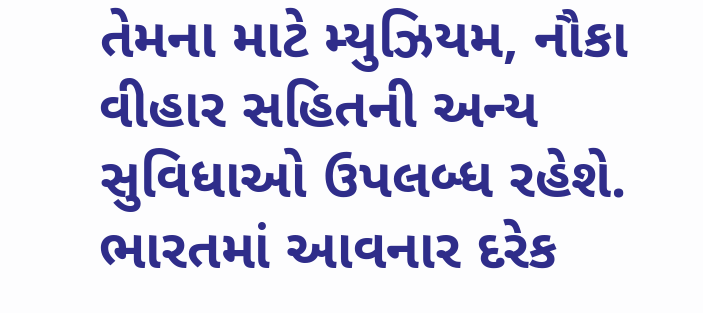તેમના માટે મ્યુઝિયમ, નૌકા વીહાર સહિતની અન્ય સુવિધાઓ ઉપલબ્ધ રહેશે. ભારતમાં આવનાર દરેક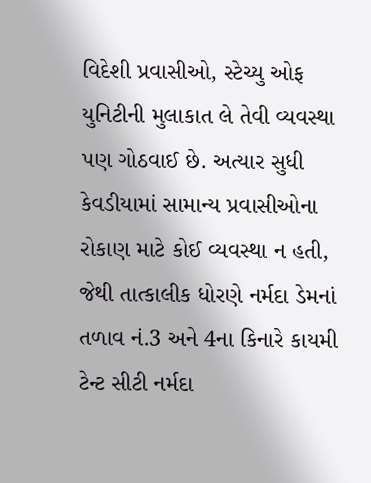વિદેશી પ્રવાસીઓ, સ્ટેચ્યુ ઓફ યુનિટીની મુલાકાત લે તેવી વ્યવસ્થા પણ ગોઠવાઈ છે. અત્યાર સુધી કેવડીયામાં સામાન્ય પ્રવાસીઓના રોકાણ માટે કોઈ વ્યવસ્થા ન હતી, જેથી તાત્કાલીક ધોરણે નર્મદા ડેમનાં તળાવ નં.3 અને 4ના કિનારે કાયમી ટેન્ટ સીટી નર્મદા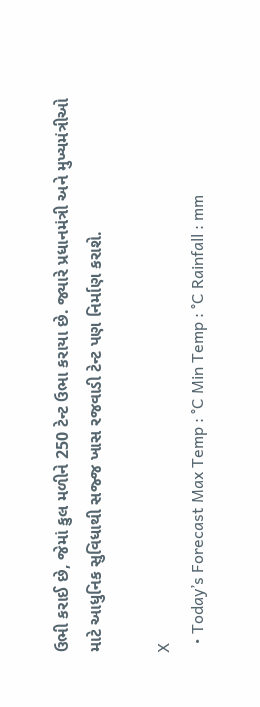ઉભી કરાઈ છે, જેમાં કુલ મળીને 250 ટેન્ટ ઉભા કરાયા છે. જ્યારે પ્રધાનમંત્રી અને મુખ્યમંત્રીઓ માટે આધુનિક સુવિધાથી સજ્જ ખાસ રજવાડી ટેન્ટ પણ નિર્માણ કરાશે.

X
  • Today’s Forecast Max Temp : °C Min Temp : °C Rainfall : mm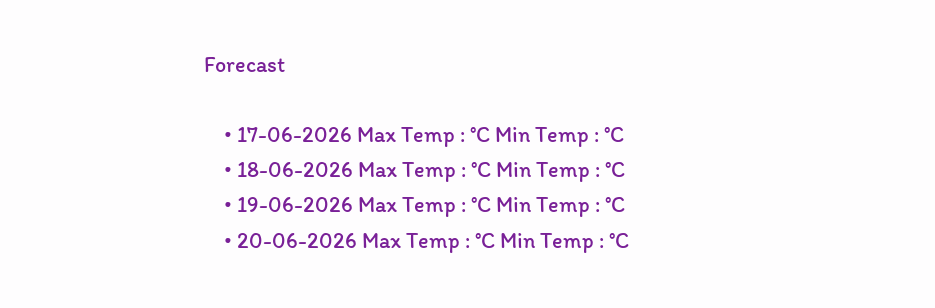Forecast

    • 17-06-2026 Max Temp : °C Min Temp : °C
    • 18-06-2026 Max Temp : °C Min Temp : °C
    • 19-06-2026 Max Temp : °C Min Temp : °C
    • 20-06-2026 Max Temp : °C Min Temp : °C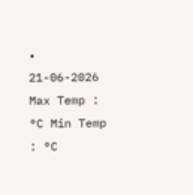• 21-06-2026 Max Temp : °C Min Temp : °C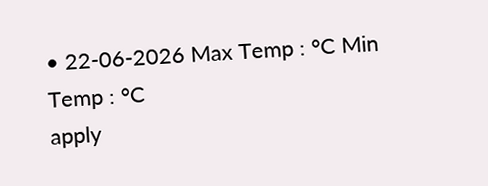• 22-06-2026 Max Temp : °C Min Temp : °C
apply